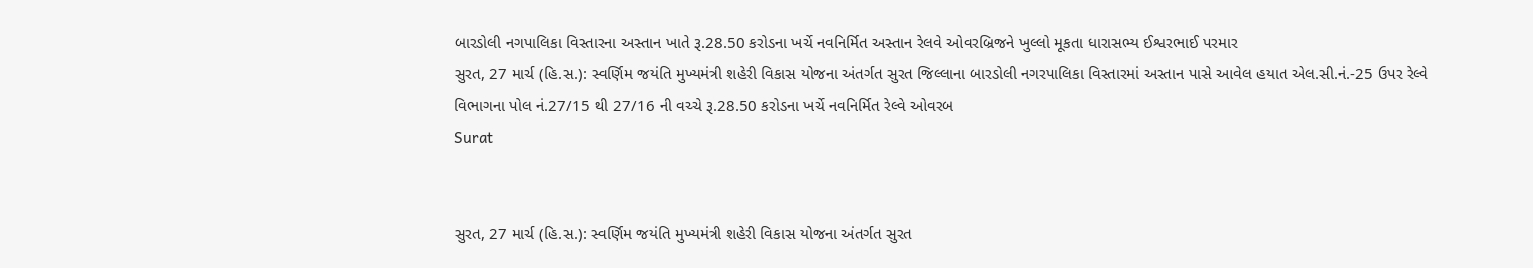બારડોલી નગપાલિકા વિસ્તારના અસ્તાન ખાતે રૂ.28.50 કરોડના ખર્ચે નવનિર્મિત અસ્તાન રેલવે ઓવરબ્રિજને ખુલ્લો મૂકતા ધારાસભ્ય ઈશ્વરભાઈ પરમાર
સુરત, 27 માર્ચ (હિ.સ.): સ્વર્ણિમ જયંતિ મુખ્યમંત્રી શહેરી વિકાસ યોજના અંતર્ગત સુરત જિલ્લાના બારડોલી નગરપાલિકા વિસ્તારમાં અસ્તાન પાસે આવેલ હયાત એલ.સી.નં.-25 ઉપર રેલ્વે વિભાગના પોલ નં.27/15 થી 27/16 ની વચ્ચે રૂ.28.50 કરોડના ખર્ચે નવનિર્મિત રેલ્વે ઓવરબ
Surat


સુરત, 27 માર્ચ (હિ.સ.): સ્વર્ણિમ જયંતિ મુખ્યમંત્રી શહેરી વિકાસ યોજના અંતર્ગત સુરત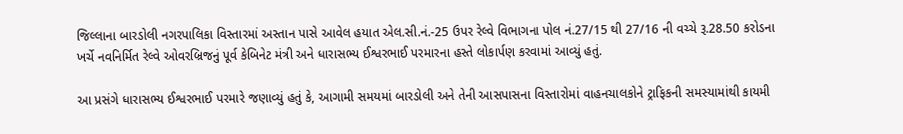જિલ્લાના બારડોલી નગરપાલિકા વિસ્તારમાં અસ્તાન પાસે આવેલ હયાત એલ.સી.નં.-25 ઉપર રેલ્વે વિભાગના પોલ નં.27/15 થી 27/16 ની વચ્ચે રૂ.28.50 કરોડના ખર્ચે નવનિર્મિત રેલ્વે ઓવરબ્રિજનું પૂર્વ કેબિનેટ મંત્રી અને ધારાસભ્ય ઈશ્વરભાઈ પરમારના હસ્તે લોકાર્પણ કરવામાં આવ્યું હતું.

આ પ્રસંગે ધારાસભ્ય ઈશ્વરભાઈ પરમારે જણાવ્યું હતું કે, આગામી સમયમાં બારડોલી અને તેની આસપાસના વિસ્તારોમાં વાહનચાલકોને ટ્રાફિકની સમસ્યામાંથી કાયમી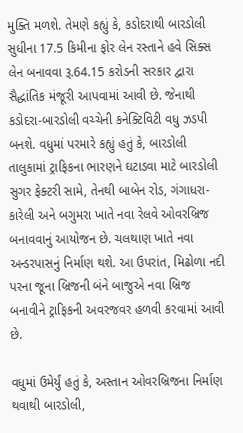મુક્તિ મળશે. તેમણે કહ્યું કે, કડોદરાથી બારડોલી સુધીના 17.5 કિમીના ફોર લેન રસ્તાને હવે સિક્સ લેન બનાવવા રૂ.64.15 કરોડની સરકાર દ્વારા સૈદ્ધાંતિક મંજૂરી આપવામાં આવી છે. જેનાથી કડોદરા-બારડોલી વચ્ચેની કનેક્ટિવિટી વધુ ઝડપી બનશે. વધુમાં પરમારે કહ્યું હતું કે, બારડોલી તાલુકામાં ટ્રાફિકના ભારણને ઘટાડવા માટે બારડોલી સુગર ફેક્ટરી સામે, તેનથી બાબેન રોડ, ગંગાધરા-કારેલી અને બગુમરા ખાતે નવા રેલવે ઓવરબ્રિજ બનાવવાનું આયોજન છે. ચલથાણ ખાતે નવા અન્ડરપાસનું નિર્માણ થશે. આ ઉપરાંત, મિઢોળા નદી પરના જૂના બ્રિજની બંને બાજુએ નવા બ્રિજ બનાવીને ટ્રાફિકની અવરજવર હળવી કરવામાં આવી છે.

વધુમાં ઉમેર્યું હતું કે, અસ્તાન ઓવરબ્રિજના નિર્માણ થવાથી બારડોલી,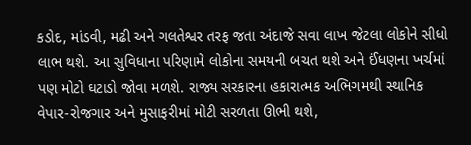કડોદ, માંડવી, મઢી અને ગલતેશ્વર તરફ જતા અંદાજે સવા લાખ જેટલા લોકોને સીધો લાભ થશે. આ સુવિધાના પરિણામે લોકોના સમયની બચત થશે અને ઈંધણના ખર્ચમાં પણ મોટો ઘટાડો જોવા મળશે. રાજ્ય સરકારના હકારાત્મક અભિગમથી સ્થાનિક વેપાર-રોજગાર અને મુસાફરીમાં મોટી સરળતા ઊભી થશે,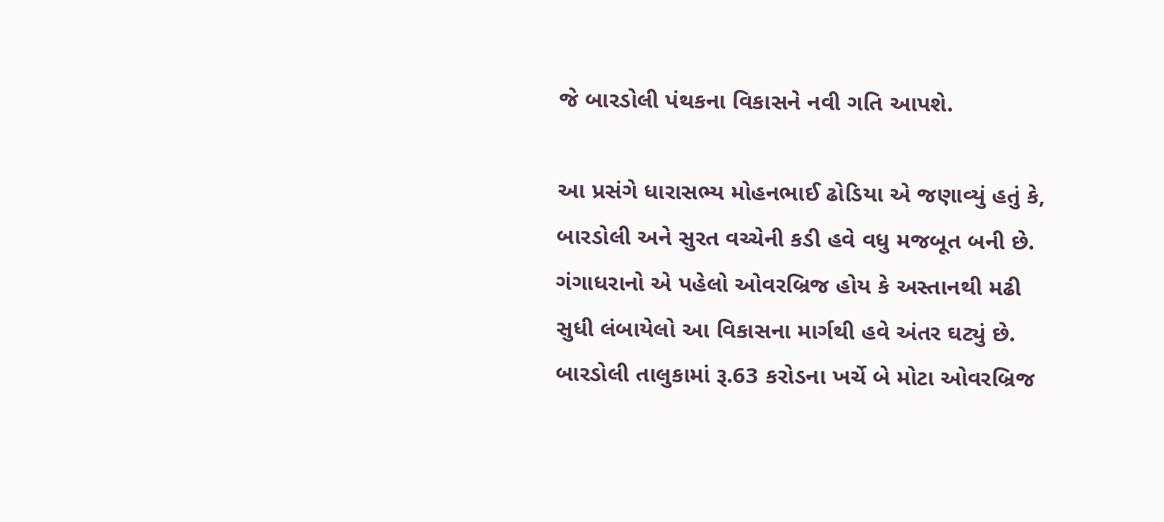જે બારડોલી પંથકના વિકાસને નવી ગતિ આપશે.

આ પ્રસંગે ધારાસભ્ય મોહનભાઈ ઢોડિયા એ જણાવ્યું હતું કે, બારડોલી અને સુરત વચ્ચેની કડી હવે વધુ મજબૂત બની છે. ગંગાધરાનો એ પહેલો ઓવરબ્રિજ હોય કે અસ્તાનથી મઢી સુધી લંબાયેલો આ વિકાસના માર્ગથી હવે અંતર ઘટ્યું છે. બારડોલી તાલુકામાં રૂ.63 કરોડના ખર્ચે બે મોટા ઓવરબ્રિજ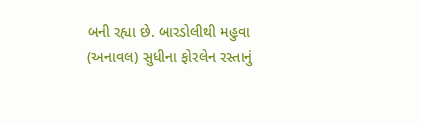બની રહ્યા છે. બારડોલીથી મહુવા (અનાવલ) સુધીના ફોરલેન રસ્તાનું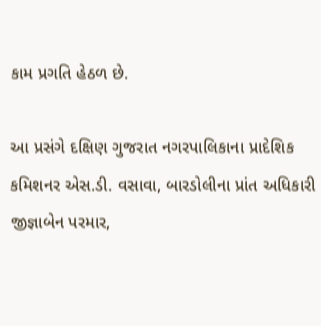કામ પ્રગતિ હેઠળ છે.

આ પ્રસંગે દક્ષિણ ગુજરાત નગરપાલિકાના પ્રાદેશિક કમિશનર એસ.ડી. વસાવા, બારડોલીના પ્રાંત અધિકારી જીજ્ઞાબેન પરમાર,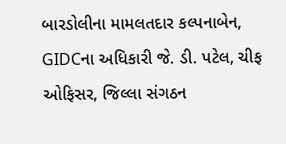બારડોલીના મામલતદાર કલ્પનાબેન, GIDCના અધિકારી જે. ડી. પટેલ, ચીફ ઓફિસર, જિલ્લા સંગઠન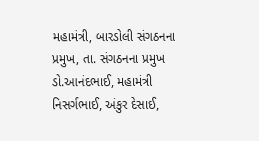મહામંત્રી, બારડોલી સંગઠનના પ્રમુખ, તા. સંગઠનના પ્રમુખ ડો.આનંદભાઈ, મહામંત્રી નિસર્ગભાઈ, અંકુર દેસાઈ,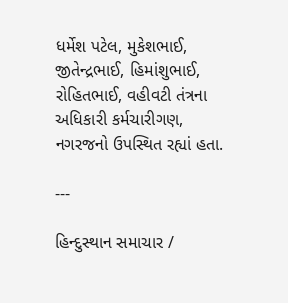ધર્મેશ પટેલ, મુકેશભાઈ, જીતેન્દ્રભાઈ, હિમાંશુભાઈ, રોહિતભાઈ, વહીવટી તંત્રના અધિકારી કર્મચારીગણ, નગરજનો ઉપસ્થિત રહ્યાં હતા.

---

હિન્દુસ્થાન સમાચાર /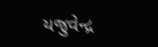યજુવેન્દ્ર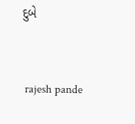દુબે


 rajesh pande